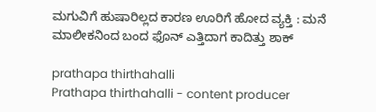ಮಗುವಿಗೆ ಹುಷಾರಿಲ್ಲದ ಕಾರಣ ಊರಿಗೆ ಹೋದ ವ್ಯಕ್ತಿ : ಮನೆ ಮಾಲೀಕನಿಂದ ಬಂದ ಫೊನ್ ಎತ್ತಿದಾಗ ಕಾದಿತ್ತು ಶಾಕ್

prathapa thirthahalli
Prathapa thirthahalli - content producer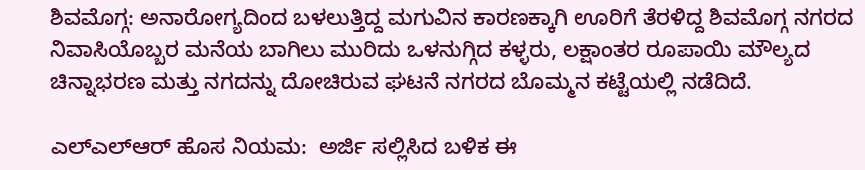ಶಿವಮೊಗ್ಗ: ಅನಾರೋಗ್ಯದಿಂದ ಬಳಲುತ್ತಿದ್ದ ಮಗುವಿನ ಕಾರಣಕ್ಕಾಗಿ ಊರಿಗೆ ತೆರಳಿದ್ದ ಶಿವಮೊಗ್ಗ ನಗರದ ನಿವಾಸಿಯೊಬ್ಬರ ಮನೆಯ ಬಾಗಿಲು ಮುರಿದು ಒಳನುಗ್ಗಿದ ಕಳ್ಳರು, ಲಕ್ಷಾಂತರ ರೂಪಾಯಿ ಮೌಲ್ಯದ ಚಿನ್ನಾಭರಣ ಮತ್ತು ನಗದನ್ನು ದೋಚಿರುವ ಘಟನೆ ನಗರದ ಬೊಮ್ಮನ ಕಟ್ಟೆಯಲ್ಲಿ ನಡೆದಿದೆ.

ಎಲ್‌ಎಲ್‌ಆರ್‌ ಹೊಸ ನಿಯಮ:  ಅರ್ಜಿ ಸಲ್ಲಿಸಿದ ಬಳಿಕ ಈ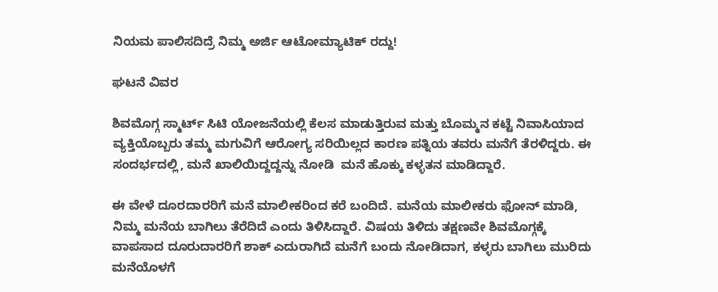ನಿಯಮ ಪಾಲಿಸದಿದ್ರೆ ನಿಮ್ಮ ಅರ್ಜಿ ಆಟೋಮ್ಯಾಟಿಕ್ ರದ್ದು!

ಘಟನೆ ವಿವರ

ಶಿವಮೊಗ್ಗ ಸ್ಮಾರ್ಟ್ ಸಿಟಿ ಯೋಜನೆಯಲ್ಲಿ ಕೆಲಸ ಮಾಡುತ್ತಿರುವ ಮತ್ತು ಬೊಮ್ಮನ ಕಟ್ಟೆ ನಿವಾಸಿಯಾದ ವ್ಯಕ್ತಿಯೊಬ್ಬರು ತಮ್ಮ ಮಗುವಿಗೆ ಆರೋಗ್ಯ ಸರಿಯಿಲ್ಲದ ಕಾರಣ ಪತ್ನಿಯ ತವರು ಮನೆಗೆ ತೆರಳಿದ್ದರು. ಈ ಸಂದರ್ಭದಲ್ಲಿ, ಮನೆ ಖಾಲಿಯಿದ್ದದ್ದನ್ನು ನೋಡಿ  ಮನೆ ಹೊಕ್ಕು ಕಳ್ಳತನ ಮಾಡಿದ್ದಾರೆ.

ಈ ವೇಳೆ ದೂರದಾರರಿಗೆ ಮನೆ ಮಾಲೀಕರಿಂದ ಕರೆ ಬಂದಿದೆ. ಮನೆಯ ಮಾಲೀಕರು ಫೋನ್ ಮಾಡಿ, ನಿಮ್ಮ ಮನೆಯ ಬಾಗಿಲು ತೆರೆದಿದೆ ಎಂದು ತಿಳಿಸಿದ್ದಾರೆ. ವಿಷಯ ತಿಳಿದು ತಕ್ಷಣವೇ ಶಿವಮೊಗ್ಗಕ್ಕೆ ವಾಪಸಾದ ದೂರುದಾರರಿಗೆ ಶಾಕ್ ಎದುರಾಗಿದೆ ಮನೆಗೆ ಬಂದು ನೋಡಿದಾಗ, ಕಳ್ಳರು ಬಾಗಿಲು ಮುರಿದು ಮನೆಯೊಳಗೆ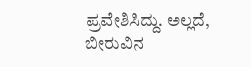ಪ್ರವೇಶಿಸಿದ್ದು. ಅಲ್ಲದೆ, ಬೀರುವಿನ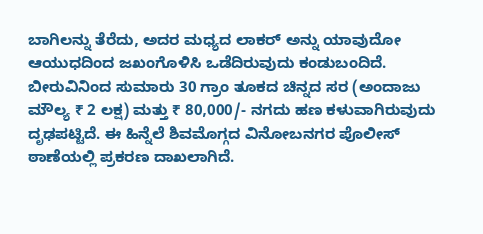ಬಾಗಿಲನ್ನು ತೆರೆದು, ಅದರ ಮಧ್ಯದ ಲಾಕರ್ ಅನ್ನು ಯಾವುದೋ ಆಯುಧದಿಂದ ಜಖಂಗೊಳಿಸಿ ಒಡೆದಿರುವುದು ಕಂಡುಬಂದಿದೆ. ಬೀರುವಿನಿಂದ ಸುಮಾರು 30 ಗ್ರಾಂ ತೂಕದ ಚಿನ್ನದ ಸರ (ಅಂದಾಜು ಮೌಲ್ಯ ₹ 2 ಲಕ್ಷ) ಮತ್ತು ₹ 80,000/- ನಗದು ಹಣ ಕಳುವಾಗಿರುವುದು ದೃಢಪಟ್ಟಿದೆ. ಈ ಹಿನ್ನೆಲೆ ಶಿವಮೊಗ್ಗದ ವಿನೋಬನಗರ ಪೊಲೀಸ್ ಠಾಣೆಯಲ್ಲಿ ಪ್ರಕರಣ ದಾಖಲಾಗಿದೆ.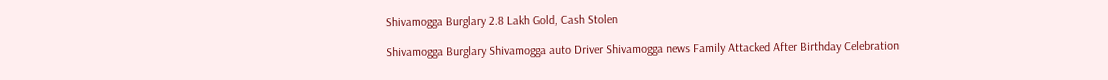Shivamogga Burglary 2.8 Lakh Gold, Cash Stolen

Shivamogga Burglary Shivamogga auto Driver Shivamogga news Family Attacked After Birthday Celebration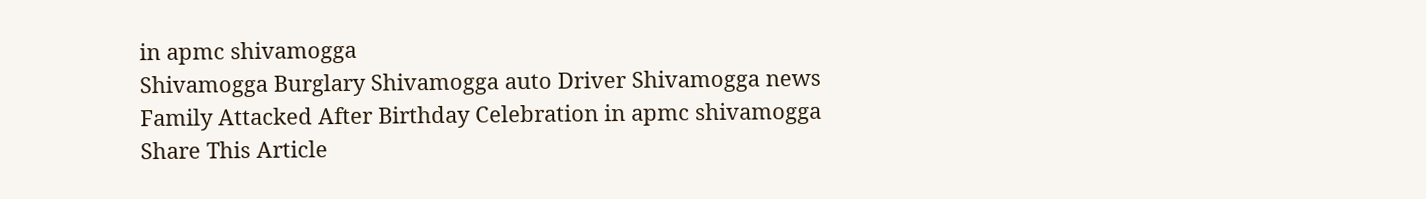in apmc shivamogga
Shivamogga Burglary Shivamogga auto Driver Shivamogga news Family Attacked After Birthday Celebration in apmc shivamogga
Share This Article